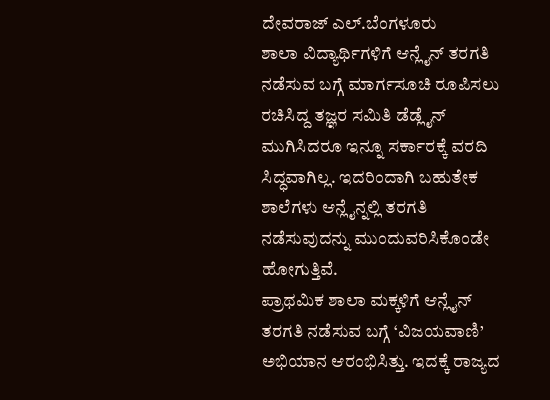ದೇವರಾಜ್ ಎಲ್.ಬೆಂಗಳೂರು
ಶಾಲಾ ವಿದ್ಯಾರ್ಥಿಗಳಿಗೆ ಆನ್ಲೈನ್ ತರಗತಿ ನಡೆಸುವ ಬಗ್ಗೆ ಮಾರ್ಗಸೂಚಿ ರೂಪಿಸಲು ರಚಿಸಿದ್ದ ತಜ್ಞರ ಸಮಿತಿ ಡೆಡ್ಲೈನ್ ಮುಗಿಸಿದರೂ ಇನ್ನೂ ಸರ್ಕಾರಕ್ಕೆ ವರದಿ ಸಿದ್ಧವಾಗಿಲ್ಲ. ಇದರಿಂದಾಗಿ ಬಹುತೇಕ ಶಾಲೆಗಳು ಆನ್ಲೈನ್ನಲ್ಲಿ ತರಗತಿ ನಡೆಸುವುದನ್ನು ಮುಂದುವರಿಸಿಕೊಂಡೇ ಹೋಗುತ್ತಿವೆ.
ಪ್ರಾಥಮಿಕ ಶಾಲಾ ಮಕ್ಕಳಿಗೆ ಆನ್ಲೈನ್ ತರಗತಿ ನಡೆಸುವ ಬಗ್ಗೆ ‘ವಿಜಯವಾಣಿ’ ಅಭಿಯಾನ ಆರಂಭಿಸಿತ್ತು. ಇದಕ್ಕೆ ರಾಜ್ಯದ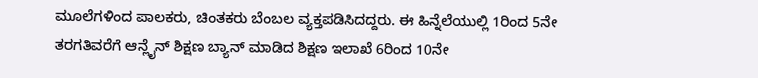ಮೂಲೆಗಳಿಂದ ಪಾಲಕರು, ಚಿಂತಕರು ಬೆಂಬಲ ವ್ಯಕ್ತಪಡಿಸಿದದ್ದರು. ಈ ಹಿನ್ನೆಲೆಯುಲ್ಲಿ 1ರಿಂದ 5ನೇ ತರಗತಿವರೆಗೆ ಆನ್ಲೈನ್ ಶಿಕ್ಷಣ ಬ್ಯಾನ್ ಮಾಡಿದ ಶಿಕ್ಷಣ ಇಲಾಖೆ 6ರಿಂದ 10ನೇ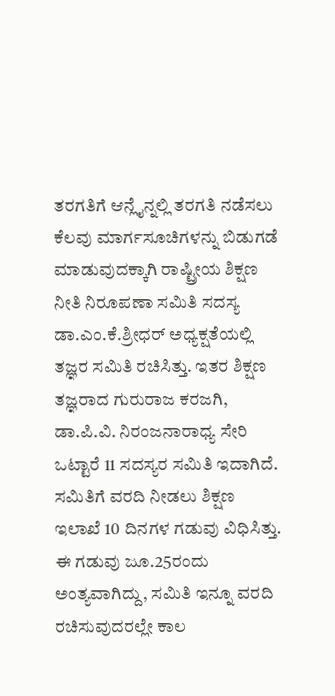ತರಗತಿಗೆ ಆನ್ಲೈನ್ನಲ್ಲಿ ತರಗತಿ ನಡೆಸಲು ಕೆಲವು ಮಾರ್ಗಸೂಚಿಗಳನ್ನು ಬಿಡುಗಡೆ ಮಾಡುವುದಕ್ಕಾಗಿ ರಾಷ್ಟ್ರೀಯ ಶಿಕ್ಷಣ ನೀತಿ ನಿರೂಪಣಾ ಸಮಿತಿ ಸದಸ್ಯ ಡಾ.ಎಂ.ಕೆ.ಶ್ರೀಧರ್ ಅಧ್ಯಕ್ಷತೆಯಲ್ಲಿ ತಜ್ಞರ ಸಮಿತಿ ರಚಿಸಿತ್ತು. ಇತರ ಶಿಕ್ಷಣ ತಜ್ಞರಾದ ಗುರುರಾಜ ಕರಜಗಿ, ಡಾ.ಪಿ.ವಿ. ನಿರಂಜನಾರಾಧ್ಯ ಸೇರಿ ಒಟ್ಟಾರೆ 11 ಸದಸ್ಯರ ಸಮಿತಿ ಇದಾಗಿದೆ. ಸಮಿತಿಗೆ ವರದಿ ನೀಡಲು ಶಿಕ್ಷಣ ಇಲಾಖೆ 10 ದಿನಗಳ ಗಡುವು ವಿಧಿಸಿತ್ತು. ಈ ಗಡುವು ಜೂ.25ರಂದು ಅಂತ್ಯವಾಗಿದ್ದು, ಸಮಿತಿ ಇನ್ನೂ ವರದಿ ರಚಿಸುವುದರಲ್ಲೇ ಕಾಲ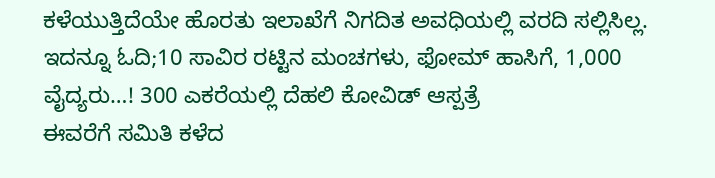ಕಳೆಯುತ್ತಿದೆಯೇ ಹೊರತು ಇಲಾಖೆಗೆ ನಿಗದಿತ ಅವಧಿಯಲ್ಲಿ ವರದಿ ಸಲ್ಲಿಸಿಲ್ಲ.
ಇದನ್ನೂ ಓದಿ;10 ಸಾವಿರ ರಟ್ಟಿನ ಮಂಚಗಳು, ಫೋಮ್ ಹಾಸಿಗೆ, 1,000 ವೈದ್ಯರು…! 300 ಎಕರೆಯಲ್ಲಿ ದೆಹಲಿ ಕೋವಿಡ್ ಆಸ್ಪತ್ರೆ
ಈವರೆಗೆ ಸಮಿತಿ ಕಳೆದ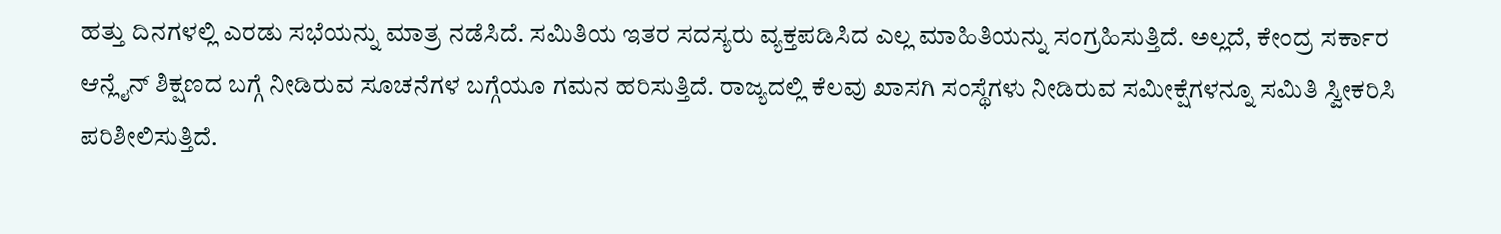ಹತ್ತು ದಿನಗಳಲ್ಲಿ ಎರಡು ಸಭೆಯನ್ನು ಮಾತ್ರ ನಡೆಸಿದೆ. ಸಮಿತಿಯ ಇತರ ಸದಸ್ಯರು ವ್ಯಕ್ತಪಡಿಸಿದ ಎಲ್ಲ ಮಾಹಿತಿಯನ್ನು ಸಂಗ್ರಹಿಸುತ್ತಿದೆ. ಅಲ್ಲದೆ, ಕೇಂದ್ರ ಸರ್ಕಾರ ಆನ್ಲೈನ್ ಶಿಕ್ಷಣದ ಬಗ್ಗೆ ನೀಡಿರುವ ಸೂಚನೆಗಳ ಬಗ್ಗೆಯೂ ಗಮನ ಹರಿಸುತ್ತಿದೆ. ರಾಜ್ಯದಲ್ಲಿ ಕೆಲವು ಖಾಸಗಿ ಸಂಸ್ಥೆಗಳು ನೀಡಿರುವ ಸಮೀಕ್ಷೆಗಳನ್ನೂ ಸಮಿತಿ ಸ್ವೀಕರಿಸಿ ಪರಿಶೀಲಿಸುತ್ತಿದೆ.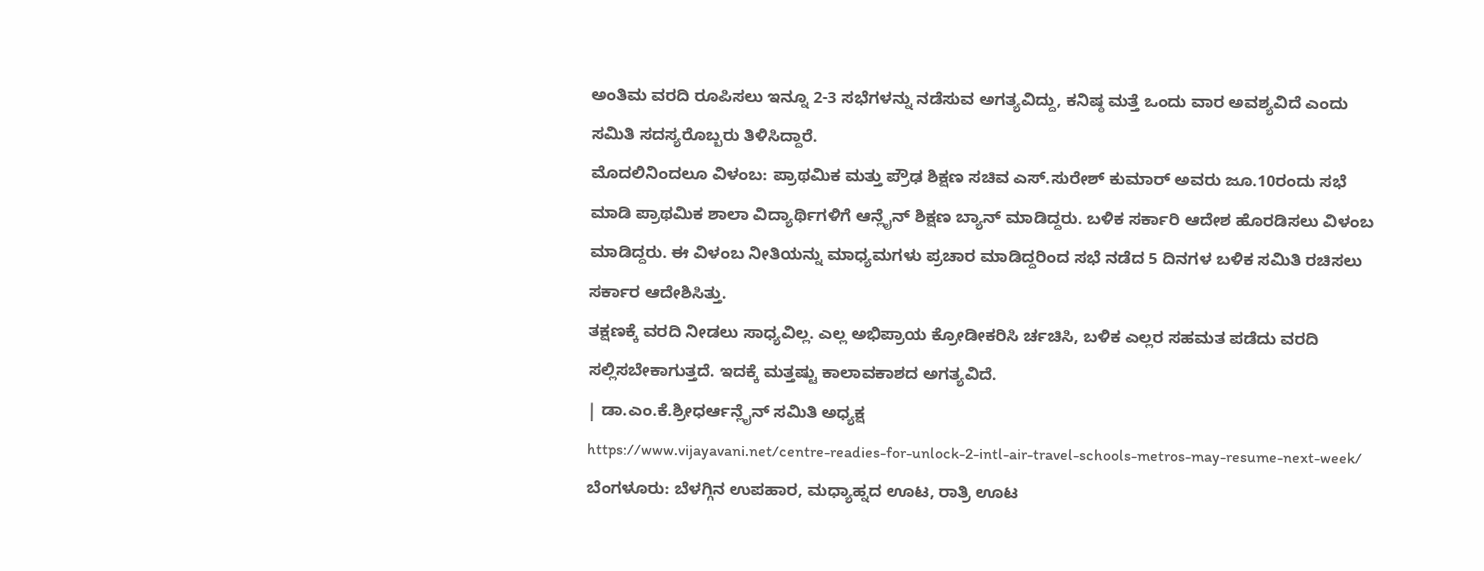ಅಂತಿಮ ವರದಿ ರೂಪಿಸಲು ಇನ್ನೂ 2-3 ಸಭೆಗಳನ್ನು ನಡೆಸುವ ಅಗತ್ಯವಿದ್ದು, ಕನಿಷ್ಠ ಮತ್ತೆ ಒಂದು ವಾರ ಅವಶ್ಯವಿದೆ ಎಂದು ಸಮಿತಿ ಸದಸ್ಯರೊಬ್ಬರು ತಿಳಿಸಿದ್ದಾರೆ.
ಮೊದಲಿನಿಂದಲೂ ವಿಳಂಬ: ಪ್ರಾಥಮಿಕ ಮತ್ತು ಪ್ರೌಢ ಶಿಕ್ಷಣ ಸಚಿವ ಎಸ್.ಸುರೇಶ್ ಕುಮಾರ್ ಅವರು ಜೂ.10ರಂದು ಸಭೆ ಮಾಡಿ ಪ್ರಾಥಮಿಕ ಶಾಲಾ ವಿದ್ಯಾರ್ಥಿಗಳಿಗೆ ಆನ್ಲೈನ್ ಶಿಕ್ಷಣ ಬ್ಯಾನ್ ಮಾಡಿದ್ದರು. ಬಳಿಕ ಸರ್ಕಾರಿ ಆದೇಶ ಹೊರಡಿಸಲು ವಿಳಂಬ ಮಾಡಿದ್ದರು. ಈ ವಿಳಂಬ ನೀತಿಯನ್ನು ಮಾಧ್ಯಮಗಳು ಪ್ರಚಾರ ಮಾಡಿದ್ದರಿಂದ ಸಭೆ ನಡೆದ 5 ದಿನಗಳ ಬಳಿಕ ಸಮಿತಿ ರಚಿಸಲು ಸರ್ಕಾರ ಆದೇಶಿಸಿತ್ತು.
ತಕ್ಷಣಕ್ಕೆ ವರದಿ ನೀಡಲು ಸಾಧ್ಯವಿಲ್ಲ. ಎಲ್ಲ ಅಭಿಪ್ರಾಯ ಕ್ರೋಡೀಕರಿಸಿ ರ್ಚಚಿಸಿ, ಬಳಿಕ ಎಲ್ಲರ ಸಹಮತ ಪಡೆದು ವರದಿ ಸಲ್ಲಿಸಬೇಕಾಗುತ್ತದೆ. ಇದಕ್ಕೆ ಮತ್ತಷ್ಟು ಕಾಲಾವಕಾಶದ ಅಗತ್ಯವಿದೆ.
| ಡಾ.ಎಂ.ಕೆ.ಶ್ರೀಧರ್ಆನ್ಲೈನ್ ಸಮಿತಿ ಅಧ್ಯಕ್ಷ
https://www.vijayavani.net/centre-readies-for-unlock-2-intl-air-travel-schools-metros-may-resume-next-week/
ಬೆಂಗಳೂರು: ಬೆಳಗ್ಗಿನ ಉಪಹಾರ, ಮಧ್ಯಾಹ್ನದ ಊಟ, ರಾತ್ರಿ ಊಟ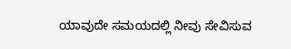ಯಾವುದೇ ಸಮಯದಲ್ಲಿ ನೀವು ಸೇವಿಸುವ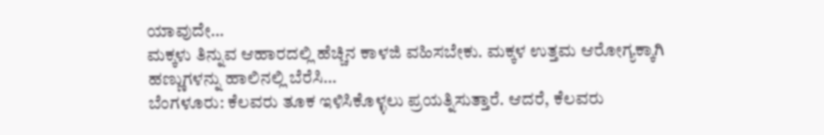ಯಾವುದೇ…
ಮಕ್ಕಳು ತಿನ್ನುವ ಆಹಾರದಲ್ಲಿ ಹೆಚ್ಚಿನ ಕಾಳಜಿ ವಹಿಸಬೇಕು. ಮಕ್ಕಳ ಉತ್ತಮ ಆರೋಗ್ಯಕ್ಕಾಗಿ ಹಣ್ಣುಗಳನ್ನು ಹಾಲಿನಲ್ಲಿ ಬೆರೆಸಿ…
ಬೆಂಗಳೂರು: ಕೆಲವರು ತೂಕ ಇಳಿಸಿಕೊಳ್ಳಲು ಪ್ರಯತ್ನಿಸುತ್ತಾರೆ. ಆದರೆ, ಕೆಲವರು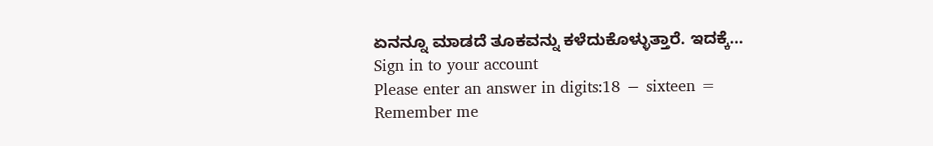ಏನನ್ನೂ ಮಾಡದೆ ತೂಕವನ್ನು ಕಳೆದುಕೊಳ್ಳುತ್ತಾರೆ. ಇದಕ್ಕೆ…
Sign in to your account
Please enter an answer in digits:18 − sixteen =
Remember me